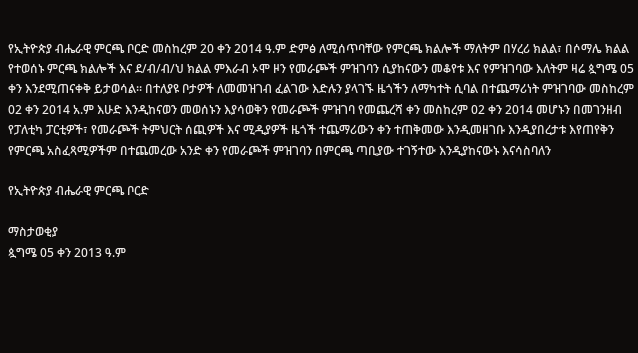የኢትዮጵያ ብሔራዊ ምርጫ ቦርድ መስከረም 20 ቀን 2014 ዓ.ም ድምፅ ለሚሰጥባቸው የምርጫ ክልሎች ማለትም በሃረሪ ክልል፣ በሶማሌ ክልል የተወሰኑ ምርጫ ክልሎች እና ደ/ብ/ብ/ህ ክልል ምእራብ ኦሞ ዞን የመራጮች ምዝገባን ሲያከናውን መቆየቱ እና የምዝገባው እለትም ዛሬ ጷግሜ 05 ቀን እንደሚጠናቀቅ ይታወሳል። በተለያዩ ቦታዎች ለመመዝገብ ፈልገው እድሉን ያላገኙ ዜጎችን ለማካተት ሲባል በተጨማሪነት ምዝገባው መስከረም 02 ቀን 2014 አ.ም እሁድ እንዲከናወን መወሰኑን እያሳወቅን የመራጮች ምዝገባ የመጨረሻ ቀን መስከረም 02 ቀን 2014 መሆኑን በመገንዘብ የፓለቲካ ፓርቲዎች፣ የመራጮች ትምህርት ሰጪዎች እና ሚዲያዎች ዜጎች ተጨማሪውን ቀን ተጠቅመው እንዲመዘገቡ እንዲያበረታቱ እየጠየቅን የምርጫ አስፈጻሚዎችም በተጨመረው አንድ ቀን የመራጮች ምዝገባን በምርጫ ጣቢያው ተገኝተው እንዲያከናውኑ እናሳስባለን

የኢትዮጵያ ብሔራዊ ምርጫ ቦርድ

ማስታወቂያ
ጷግሜ 05 ቀን 2013 ዓ.ም